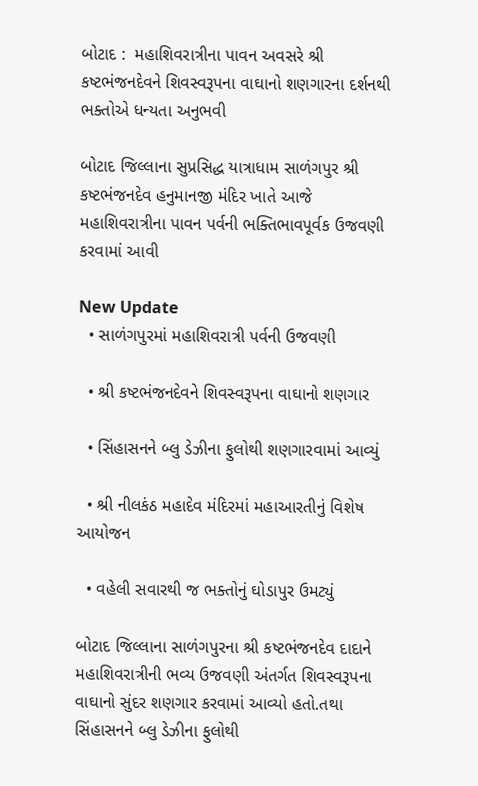બોટાદ :  મહાશિવરાત્રીના પાવન અવસરે શ્રી કષ્ટભંજનદેવને શિવસ્વરૂપના વાઘાનો શણગારના દર્શનથી ભક્તોએ ધન્યતા અનુભવી

બોટાદ જિલ્લાના સુપ્રસિદ્ધ યાત્રાધામ સાળંગપુર શ્રી કષ્ટભંજનદેવ હનુમાનજી મંદિર ખાતે આજે મહાશિવરાત્રીના પાવન પર્વની ભક્તિભાવપૂર્વક ઉજવણી કરવામાં આવી

New Update
  • સાળંગપુરમાં મહાશિવરાત્રી પર્વની ઉજવણી

  • શ્રી કષ્ટભંજનદેવને શિવસ્વરૂપના વાઘાનો શણગાર

  • સિંહાસનને બ્લુ ડેઝીના ફુલોથી શણગારવામાં આવ્યું

  • શ્રી નીલકંઠ મહાદેવ મંદિરમાં મહાઆરતીનું વિશેષ આયોજન

  • વહેલી સવારથી જ ભક્તોનું ઘોડાપુર ઉમટ્યું

બોટાદ જિલ્લાના સાળંગપુરના શ્રી કષ્ટભંજનદેવ દાદાને મહાશિવરાત્રીની ભવ્ય ઉજવણી અંતર્ગત શિવસ્વરૂપના વાઘાનો સુંદર શણગાર કરવામાં આવ્યો હતો.તથા સિંહાસનને બ્લુ ડેઝીના ફુલોથી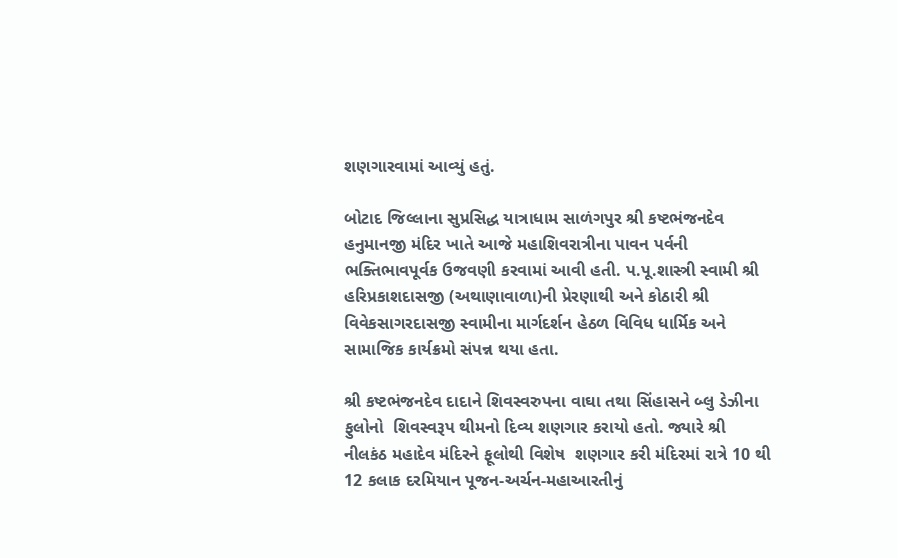શણગારવામાં આવ્યું હતું.

બોટાદ જિલ્લાના સુપ્રસિદ્ધ યાત્રાધામ સાળંગપુર શ્રી કષ્ટભંજનદેવ હનુમાનજી મંદિર ખાતે આજે મહાશિવરાત્રીના પાવન પર્વની ભક્તિભાવપૂર્વક ઉજવણી કરવામાં આવી હતી. પ.પૂ.શાસ્ત્રી સ્વામી શ્રી હરિપ્રકાશદાસજી (અથાણાવાળા)ની પ્રેરણાથી અને કોઠારી શ્રી વિવેકસાગરદાસજી સ્વામીના માર્ગદર્શન હેઠળ વિવિધ ધાર્મિક અને સામાજિક કાર્યક્રમો સંપન્ન થયા હતા.

શ્રી કષ્ટભંજનદેવ દાદાને શિવસ્વરુપના વાઘા તથા સિંહાસને બ્લુ ડેઝીના ફુલોનો  શિવસ્વરૂપ થીમનો દિવ્ય શણગાર કરાયો હતો. જ્યારે શ્રી નીલકંઠ મહાદેવ મંદિરને ફૂલોથી વિશેષ  શણગાર કરી મંદિરમાં રાત્રે 10 થી 12 કલાક દરમિયાન પૂજન-અર્ચન-મહાઆરતીનું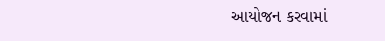આયોજન કરવામાં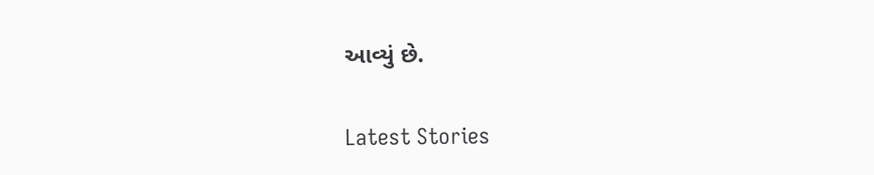આવ્યું છે.

Latest Stories